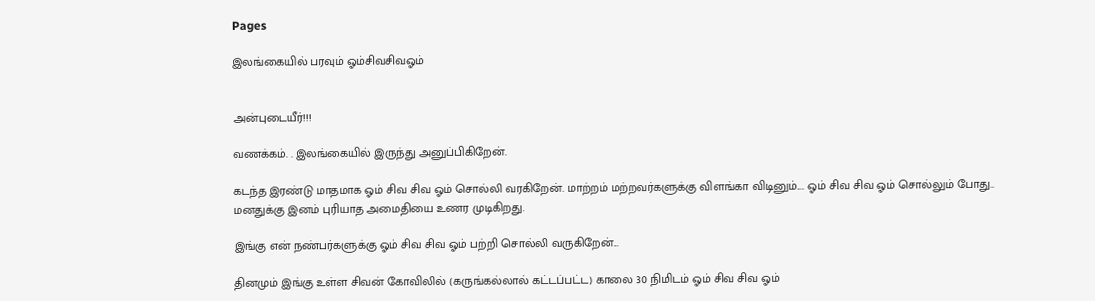Pages

இலங்கையில் பரவும் ஓம்சிவசிவஓம்


அன்புடையீர்!!!

வணக்கம். . இலங்கையில் இருந்து அனுப்பிகிறேன்.

கடந்த இரண்டு மாதமாக ஓம் சிவ சிவ ஓம் சொல்லி வரகிறேன். மாற்றம் மற்றவர்களுக்கு விளங்கா விடினும்.... ஓம் சிவ சிவ ஓம் சொல்லும் போது.. மனதுக்கு இனம் புரியாத அமைதியை உணர முடிகிறது.

இங்கு என் நண்பர்களுக்கு ஓம் சிவ சிவ ஓம் பற்றி சொல்லி வருகிறேன்...

தினமும் இங்கு உள்ள சிவன் கோவிலில் (கருங்கல்லால் கட்டப்பட்ட) காலை 30 நிமிடம் ஓம் சிவ சிவ ஓம்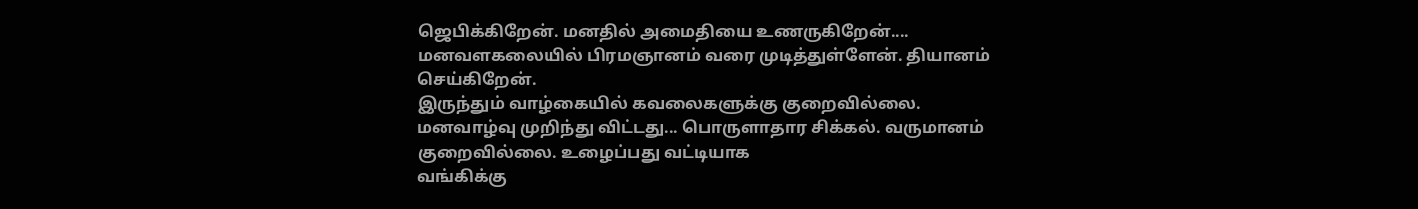ஜெபிக்கிறேன். மனதில் அமைதியை உணருகிறேன்....
மனவளகலையில் பிரமஞானம் வரை முடித்துள்ளேன். தியானம் செய்கிறேன்.
இருந்தும் வாழ்கையில் கவலைகளுக்கு குறைவில்லை.
மனவாழ்வு முறிந்து விட்டது... பொருளாதார சிக்கல். வருமானம் குறைவில்லை. உழைப்பது வட்டியாக
வங்கிக்கு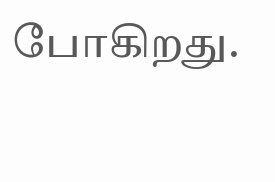போகிறது.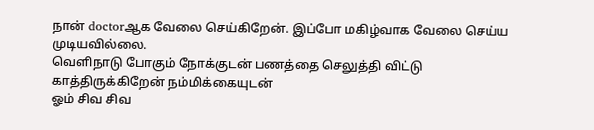நான் doctorஆக வேலை செய்கிறேன். இப்போ மகிழ்வாக வேலை செய்ய முடியவில்லை.
வெளிநாடு போகும் நோக்குடன் பணத்தை செலுத்தி விட்டு காத்திருக்கிறேன் நம்மிக்கையுடன்
ஓம் சிவ சிவ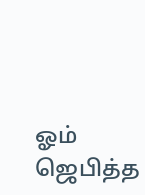ஓம் ஜெபித்த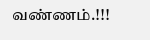வண்ணம்.!!!